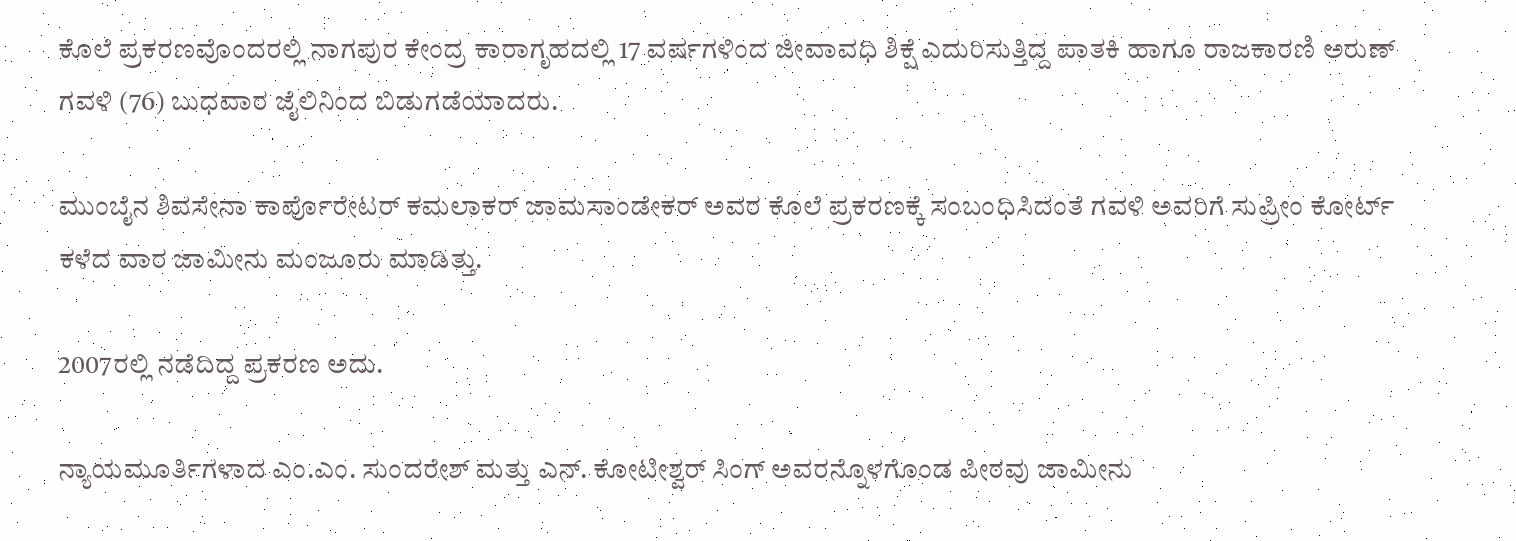ಕೊಲೆ ಪ್ರಕರಣವೊಂದರಲ್ಲಿ ನಾಗಪುರ ಕೇಂದ್ರ ಕಾರಾಗೃಹದಲ್ಲಿ 17 ವರ್ಷಗಳಿಂದ ಜೀವಾವಧಿ ಶಿಕ್ಷೆ ಎದುರಿಸುತ್ತಿದ್ದ ಪಾತಕಿ ಹಾಗೂ ರಾಜಕಾರಣಿ ಅರುಣ್ ಗವಳಿ (76) ಬುಧವಾರ ಜೈಲಿನಿಂದ ಬಿಡುಗಡೆಯಾದರು.

ಮುಂಬೈನ ಶಿವಸೇನಾ ಕಾರ್ಪೊರೇಟರ್‌ ಕಮಲಾಕರ್‌ ಜಾಮ‌ಸಾಂಡೇಕರ್‌ ಅವರ ಕೊಲೆ ಪ್ರಕರಣಕ್ಕೆ ಸಂಬಂಧಿಸಿದಂತೆ ಗವಳಿ ಅವರಿಗೆ ಸುಪ್ರೀಂ ಕೋರ್ಟ್‌ ಕಳೆದ ವಾರ ಜಾಮೀನು ಮಂಜೂರು ಮಾಡಿತ್ತು.

2007ರಲ್ಲಿ ನಡೆದಿದ್ದ ಪ್ರಕರಣ ಅದು.

ನ್ಯಾಯಮೂರ್ತಿಗಳಾದ ಎಂ.ಎಂ. ಸುಂದರೇಶ್‌ ಮತ್ತು ಎನ್‌. ಕೋಟೀಶ್ವರ್‌ ಸಿಂಗ್‌ ಅವರನ್ನೊಳಗೊಂಡ ಪೀಠವು ಜಾಮೀನು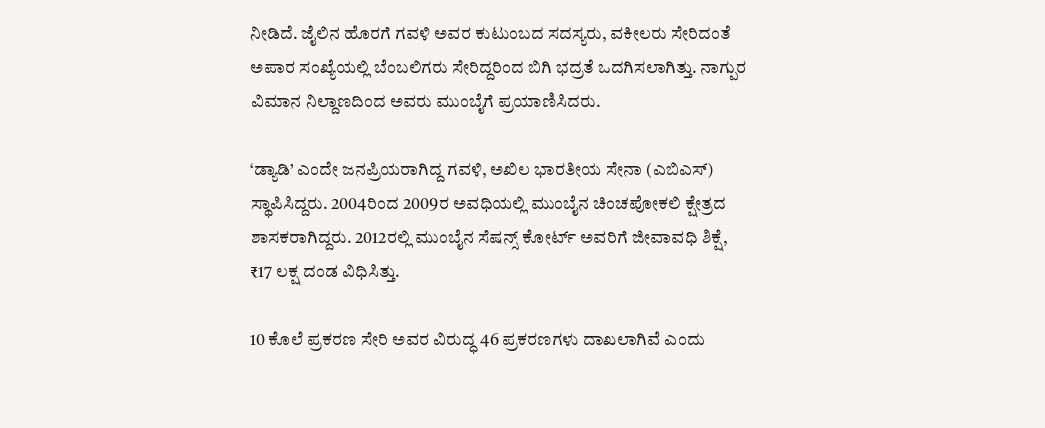ನೀಡಿದೆ. ಜೈಲಿನ ಹೊರಗೆ ಗವಳಿ ಅವರ ಕುಟುಂಬದ ಸದಸ್ಯರು, ವಕೀಲರು ಸೇರಿದಂತೆ ಅಪಾರ ಸಂಖ್ಯೆಯಲ್ಲಿ ಬೆಂಬಲಿಗರು ಸೇರಿದ್ದರಿಂದ ಬಿಗಿ ಭದ್ರತೆ ಒದಗಿಸಲಾಗಿತ್ತು. ನಾಗ್ಪುರ ವಿಮಾನ ನಿಲ್ದಾಣದಿಂದ ಅವರು ಮುಂಬೈಗೆ ಪ್ರಯಾಣಿಸಿದರು.

‘ಡ್ಯಾಡಿ’ ಎಂದೇ ಜನಪ್ರಿಯರಾಗಿದ್ದ ಗವಳಿ, ಅಖಿಲ ಭಾರತೀಯ ಸೇನಾ (ಎಬಿಎಸ್‌) ಸ್ಥಾಪಿಸಿದ್ದರು. 2004ರಿಂದ 2009ರ ಅವಧಿಯಲ್ಲಿ ಮುಂಬೈನ ಚಿಂಚಪೋಕಲಿ ಕ್ಷೇತ್ರದ ಶಾಸಕರಾಗಿದ್ದರು. 2012ರಲ್ಲಿ ಮುಂಬೈನ ಸೆಷನ್ಸ್‌ ಕೋರ್ಟ್‌ ಅವರಿಗೆ ಜೀವಾವಧಿ ಶಿಕ್ಷೆ, ₹17 ಲಕ್ಷ ದಂಡ ವಿಧಿಸಿತ್ತು.

10 ಕೊಲೆ ಪ್ರಕರಣ ಸೇರಿ ಅವರ ವಿರುದ್ಧ 46 ಪ್ರಕರಣಗಳು ದಾಖಲಾಗಿವೆ ಎಂದು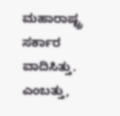ಮಹಾರಾಷ್ಟ್ರ ಸರ್ಕಾರ ವಾದಿಸಿತ್ತು. ಎಂಬತ್ತು,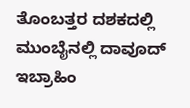ತೊಂಬತ್ತರ ದಶಕದಲ್ಲಿ ಮುಂಬೈನಲ್ಲಿ ದಾವೂದ್‌ ಇಬ್ರಾಹಿಂ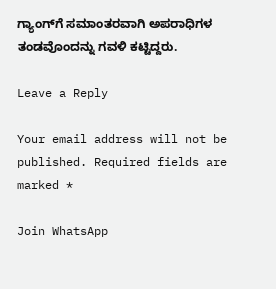ಗ್ಯಾಂಗ್‌ಗೆ ಸಮಾಂತರವಾಗಿ ಅಪರಾಧಿಗಳ ತಂಡವೊಂದನ್ನು ಗವಳಿ ಕಟ್ಟಿದ್ದರು.

Leave a Reply

Your email address will not be published. Required fields are marked *

Join WhatsApp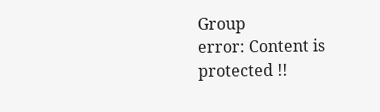Group
error: Content is protected !!